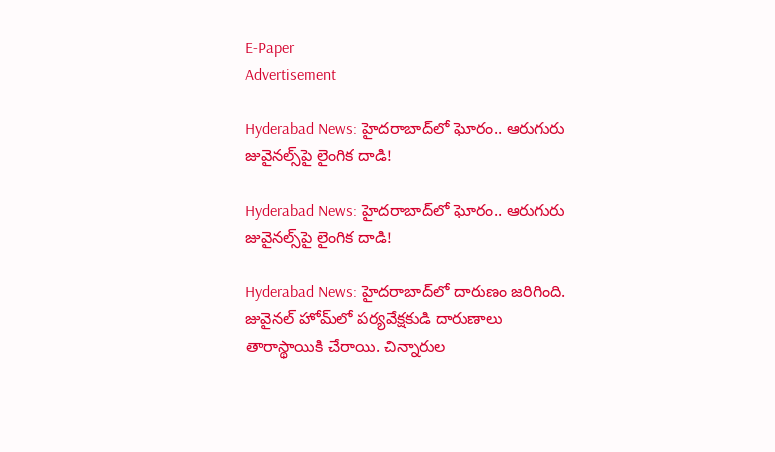E-Paper
Advertisement

Hyderabad News: హైదరాబాద్‌లో ఘోరం.. ఆరుగురు జువైనల్స్‌పై లైంగిక దాడి!

Hyderabad News: హైదరాబాద్‌లో ఘోరం.. ఆరుగురు జువైనల్స్‌పై లైంగిక దాడి!

Hyderabad News: హైదరాబాద్‌‌లో దారుణం జరిగింది. జువైనల్ హోమ్‌లో పర్యవేక్షకుడి దారుణాలు తారాస్థాయికి చేరాయి. చిన్నారుల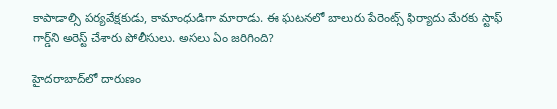కాపాడాల్సి పర్యవేక్షకుడు, కామాంధుడిగా మారాడు. ఈ ఘటనలో బాలురు పేరెంట్స్ ఫిర్యాదు మేరకు స్టాఫ్ గార్డ్‌ని అరెస్ట్ చేశారు పోలీసులు. అసలు ఏం జరిగింది?

హైదరాబాద్‌లో దారుణం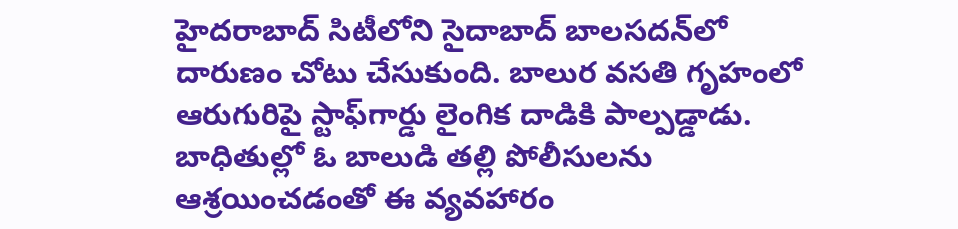హైదరాబాద్ సిటీలోని సైదాబాద్ బాలసదన్‌లో దారుణం చోటు చేసుకుంది. బాలుర వసతి గృహంలో ఆరుగురిపై స్టాఫ్‌గార్డు లైంగిక దాడికి పాల్పడ్డాడు. బాధితుల్లో ఓ బాలుడి తల్లి పోలీసులను ఆశ్రయించడంతో ఈ వ్యవహారం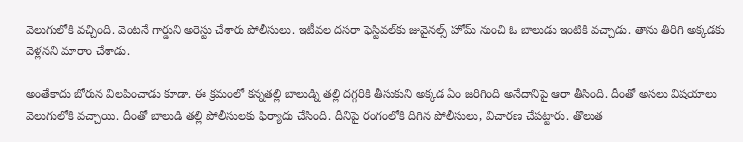వెలుగులోకి వచ్చింది. వెంటనే గార్డుని అరెస్టు చేశారు పోలీసులు. ఇటీవల దసరా ఫెస్టివల్‌కు జువైనల్స్‌ హోమ్ నుంచి ఓ బాలుడు ఇంటికి వచ్చాడు. తాను తిరిగి అక్కడకు వెళ్లనని మారాం చేశాడు.

అంతేకాదు బోరున విలపించాడు కూడా. ఈ క్రమంలో కన్నతల్లి బాలుడ్ని తల్లి దగ్గరికి తీసుకుని అక్కడ ఏం జరిగింది అనేదానిపై ఆరా తీసింది. దీంతో అసలు విషయాలు వెలుగులోకి వచ్చాయి. దీంతో బాలుడి తల్లి పోలీసులకు ఫిర్యాదు చేసింది. దీనిపై రంగంలోకి దిగిన పోలీసులు, విచారణ చేపట్టారు. తొలుత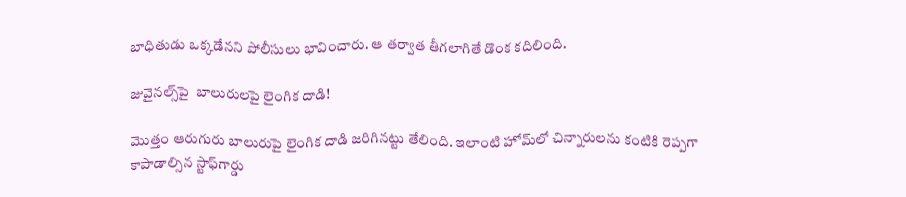బాధితుడు ఒక్కడేనని పోలీసులు భావించారు. ఆ తర్వాత తీగలాగితే డొంక కదిలింది.

జువైనల్స్‌పై  బాలురులపై లైంగిక దాడి!

మొత్తం ఆరుగురు బాలురుపై లైంగిక దాడి జరిగినట్టు తేలింది. ఇలాంటి హోమ్‌లో చిన్నారులను కంటికి రెప్పగా కాపాడాల్సిన స్టాఫ్‌గార్డు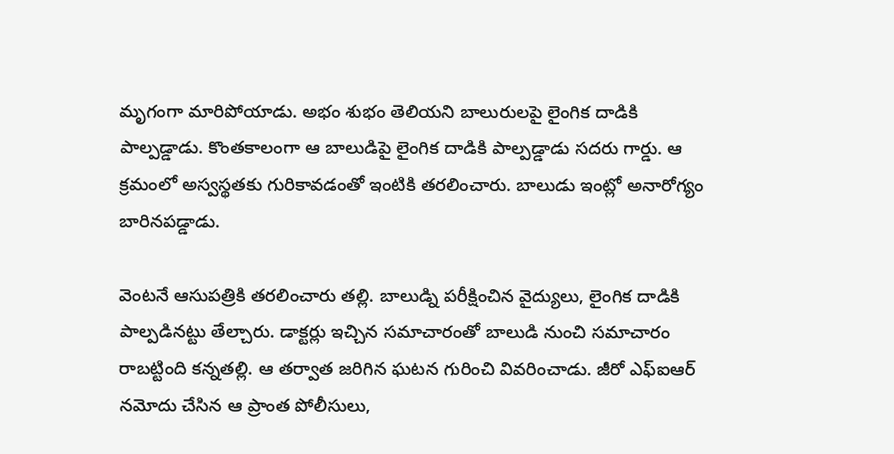మృగంగా మారిపోయాడు. అభం శుభం తెలియని బాలురులపై లైంగిక దాడికి పాల్పడ్డాడు. కొంతకాలంగా ఆ బాలుడిపై లైంగిక దాడికి పాల్పడ్డాడు సదరు గార్డు. ఆ క్రమంలో అస్వస్థతకు గురికావడంతో ఇంటికి తరలించారు. బాలుడు ఇంట్లో అనారోగ్యం బారినపడ్డాడు.

వెంటనే ఆసుపత్రికి తరలించారు తల్లి. బాలుడ్ని పరీక్షించిన వైద్యులు, లైంగిక దాడికి పాల్పడినట్టు తేల్చారు. డాక్టర్లు ఇచ్చిన సమాచారంతో బాలుడి నుంచి సమాచారం రాబట్టింది కన్నతల్లి. ఆ తర్వాత జరిగిన ఘటన గురించి వివరించాడు. జీరో ఎఫ్ఐఆర్ నమోదు చేసిన ఆ ప్రాంత పోలీసులు,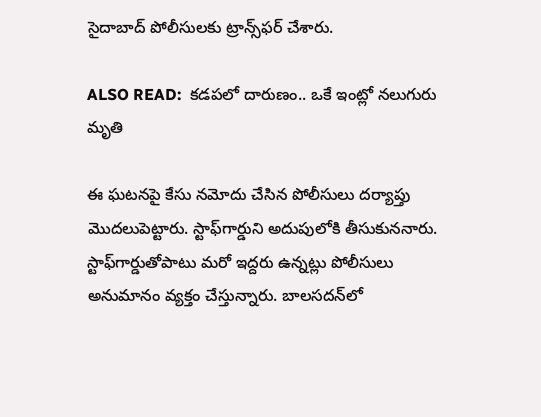సైదాబాద్ పోలీసులకు ట్రాన్స్‌ఫర్ చేశారు.

ALSO READ:  కడపలో దారుణం.. ఒకే ఇంట్లో నలుగురు మృతి

ఈ ఘటనపై కేసు నమోదు చేసిన పోలీసులు దర్యాప్తు మొదలుపెట్టారు. స్టాఫ్‌గార్డుని అదుపులోకి తీసుకుననారు. స్టాఫ్‌గార్డుతోపాటు మరో ఇద్దరు ఉన్నట్లు పోలీసులు అనుమానం వ్యక్తం చేస్తున్నారు. బాలసదన్‌లో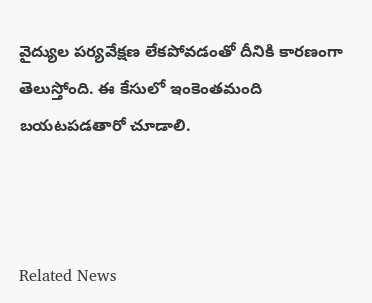వైద్యుల పర్యవేక్షణ లేకపోవడంతో దీనికి కారణంగా తెలుస్తోంది. ఈ కేసులో ఇంకెంతమంది బయటపడతారో చూడాలి.



Related News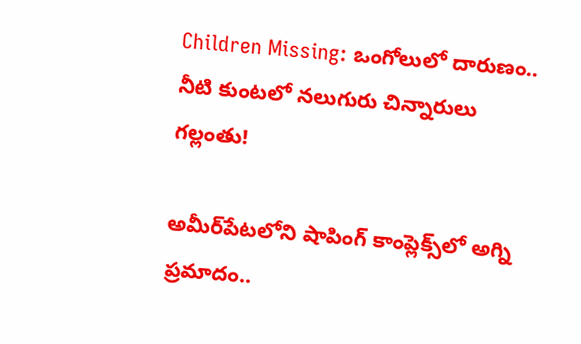Children Missing: ఒంగోలులో దారుణం.. నీటి కుంటలో నలుగురు చిన్నారులు గల్లంతు!

అమీర్‌పేటలోని షాపింగ్ కాంప్లెక్స్‌లో అగ్ని ప్రమాదం..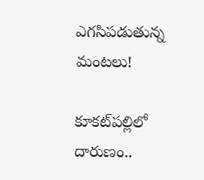ఎగసిపడుతున్న మంటలు!

కూకట్‌పల్లిలో దారుణం..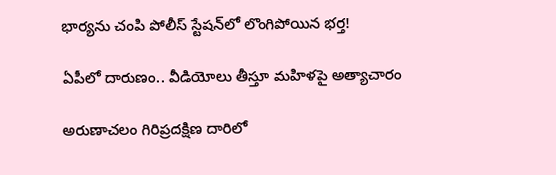భార్యను చంపి పోలీస్ స్టేషన్‌లో లొంగిపోయిన భర్త!

ఏపీలో దారుణం.. వీడియోలు తీస్తూ మ‌హిళ‌పై అత్యాచారం

అరుణాచలం గిరిప్రదక్షిణ దారిలో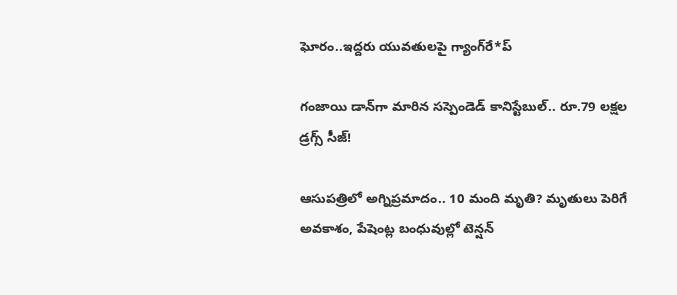ఘోరం..ఇద్దరు యువతులపై గ్యాంగ్‌రే*ప్

గంజాయి డాన్‌గా మారిన సస్పెండెడ్ కానిస్టేబుల్.. రూ.79 లక్షల డ్రగ్స్ సీజ్!

ఆసుపత్రిలో అగ్నిప్రమాదం.. 10 మంది మృతి? మృతులు పెరిగే అవకాశం, పేషెంట్ల బంధువుల్లో టెన్షన్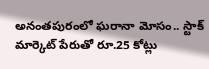అనంతపురంలో ఘరానా మోసం.. స్టాక్ మార్కెట్ పేరుతో రూ.25 కోట్లు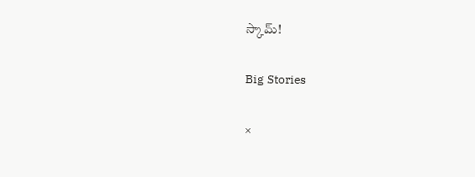స్కామ్!

Big Stories

×